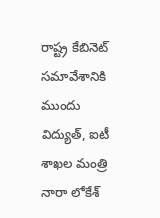రాష్ట్ర కేబినెట్ సమావేశానికి ముందు విద్యుత్, ఐటీ శాఖల మంత్రి నారా లోకేశ్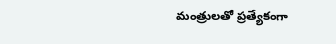మంత్రులతో ప్రత్యేకంగా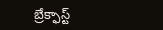బ్రేక్ఫాస్ట్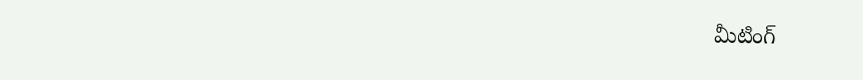మీటింగ్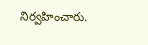నిర్వహించారు.